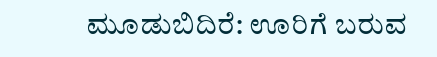ಮೂಡುಬಿದಿರೆ: ಊರಿಗೆ ಬರುವ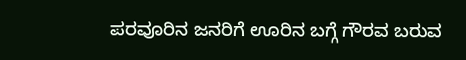ಪರವೂರಿನ ಜನರಿಗೆ ಊರಿನ ಬಗ್ಗೆ ಗೌರವ ಬರುವ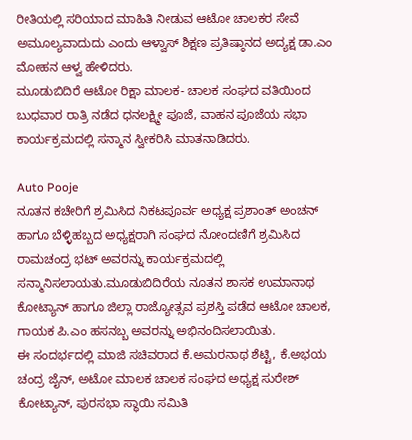ರೀತಿಯಲ್ಲಿ ಸರಿಯಾದ ಮಾಹಿತಿ ನೀಡುವ ಆಟೋ ಚಾಲಕರ ಸೇವೆ ಅಮೂಲ್ಯವಾದುದು ಎಂದು ಆಳ್ವಾಸ್ ಶಿಕ್ಷಣ ಪ್ರತಿಷ್ಠಾನದ ಅದ್ಯಕ್ಷ ಡಾ.ಎಂ ಮೋಹನ ಆಳ್ವ ಹೇಳಿದರು.
ಮೂಡುಬಿದಿರೆ ಆಟೋ ರಿಕ್ಷಾ ಮಾಲಕ- ಚಾಲಕ ಸಂಘದ ವತಿಯಿಂದ ಬುಧವಾರ ರಾತ್ರಿ ನಡೆದ ಧನಲಕ್ಷ್ಮೀ ಪೂಜೆ, ವಾಹನ ಪೂಜೆಯ ಸಭಾ ಕಾರ್ಯಕ್ರಮದಲ್ಲಿ ಸನ್ಮಾನ ಸ್ವೀಕರಿಸಿ ಮಾತನಾಡಿದರು.

Auto Pooje
ನೂತನ ಕಚೇರಿಗೆ ಶ್ರಮಿಸಿದ ನಿಕಟಪೂರ್ವ ಅಧ್ಯಕ್ಷ ಪ್ರಶಾಂತ್ ಅಂಚನ್ ಹಾಗೂ ಬೆಳ್ಳಿಹಬ್ಬದ ಅಧ್ಯಕ್ಷರಾಗಿ ಸಂಘದ ನೋಂದಣಿಗೆ ಶ್ರಮಿಸಿದ ರಾಮಚಂದ್ರ ಭಟ್ ಅವರನ್ನು ಕಾರ್ಯಕ್ರಮದಲ್ಲಿ ಸನ್ಮಾನಿಸಲಾಯತು.ಮೂಡುಬಿದಿರೆಯ ನೂತನ ಶಾಸಕ ಉಮಾನಾಥ ಕೋಟ್ಯಾನ್ ಹಾಗೂ ಜಿಲ್ಲಾ ರಾಜ್ಯೋತ್ಸವ ಪ್ರಶಸ್ತಿ ಪಡೆದ ಆಟೋ ಚಾಲಕ, ಗಾಯಕ ಪಿ.ಎಂ ಹಸನಬ್ಬ ಅವರನ್ನು ಅಭಿನಂದಿಸಲಾಯಿತು.
ಈ ಸಂದರ್ಭದಲ್ಲಿ ಮಾಜಿ ಸಚಿವರಾದ ಕೆ.ಅಮರನಾಥ ಶೆಟ್ಟಿ, ಕೆ.ಅಭಯ ಚಂದ್ರ ಜೈನ್, ಅಟೋ ಮಾಲಕ ಚಾಲಕ ಸಂಘದ ಅಧ್ಯಕ್ಷ ಸುರೇಶ್ ಕೋಟ್ಯಾನ್, ಪುರಸಭಾ ಸ್ಥಾಯಿ ಸಮಿತಿ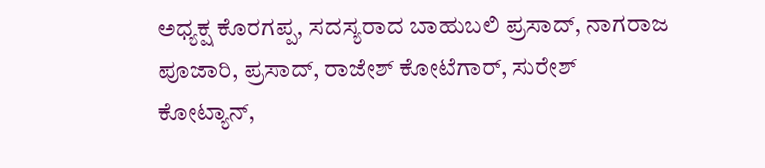ಅಧ್ಯಕ್ಷ ಕೊರಗಪ್ಪ, ಸದಸ್ಯರಾದ ಬಾಹುಬಲಿ ಪ್ರಸಾದ್, ನಾಗರಾಜ ಪೂಜಾರಿ, ಪ್ರಸಾದ್, ರಾಜೇಶ್ ಕೋಟೆಗಾರ್, ಸುರೇಶ್ ಕೋಟ್ಯಾನ್,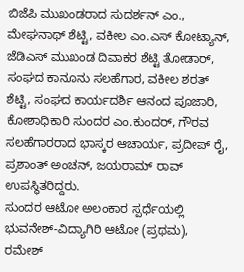ಬಿಜೆಪಿ ಮುಖಂಡರಾದ ಸುದರ್ಶನ್ ಎಂ., ಮೇಘನಾಥ್ ಶೆಟ್ಟಿ, ವಕೀಲ ಎಂ.ಎಸ್ ಕೋಟ್ಯಾನ್, ಜೆಡಿಎಸ್ ಮುಖಂಡ ದಿವಾಕರ ಶೆಟ್ಟಿ ತೋಡಾರ್, ಸಂಘದ ಕಾನೂನು ಸಲಹೆಗಾರ, ವಕೀಲ ಶರತ್ ಶೆಟ್ಟಿ, ಸಂಘದ ಕಾರ್ಯದರ್ಶಿ ಆನಂದ ಪೂಜಾರಿ, ಕೋಶಾಧಿಕಾರಿ ಸುಂದರ ಎಂ.ಕುಂದರ್, ಗೌರವ ಸಲಹೆಗಾರರಾದ ಭಾಸ್ಕರ ಆಚಾರ್ಯ, ಪ್ರದೀಪ್ ರೈ, ಪ್ರಶಾಂತ್ ಅಂಚನ್, ಜಯರಾಮ್ ರಾವ್ ಉಪಸ್ಥಿತರಿದ್ದರು.
ಸುಂದರ ಆಟೋ ಅಲಂಕಾರ ಸ್ಪರ್ಧೆಯಲ್ಲಿ ಭುವನೇಶ್-ವಿದ್ಯಾಗಿರಿ ಆಟೋ (ಪ್ರಥಮ), ರಮೇಶ್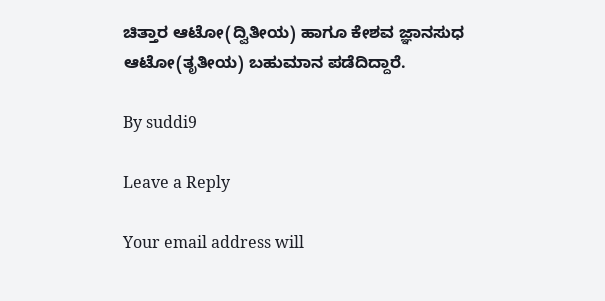ಚಿತ್ತಾರ ಆಟೋ(ದ್ವಿತೀಯ) ಹಾಗೂ ಕೇಶವ ಜ್ಞಾನಸುಧ ಆಟೋ(ತೃತೀಯ) ಬಹುಮಾನ ಪಡೆದಿದ್ದಾರೆ.

By suddi9

Leave a Reply

Your email address will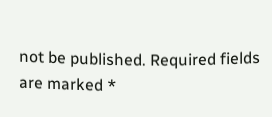not be published. Required fields are marked *